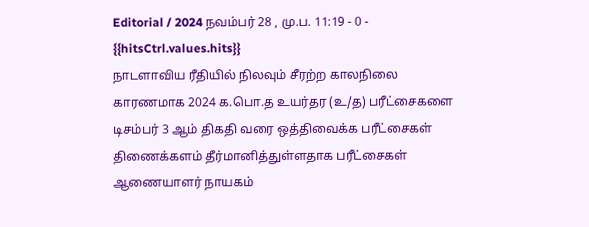Editorial / 2024 நவம்பர் 28 , மு.ப. 11:19 - 0 - {{hitsCtrl.values.hits}}
நாடளாவிய ரீதியில் நிலவும் சீரற்ற காலநிலை காரணமாக 2024 க.பொ.த உயர்தர (உ/த) பரீட்சைகளை டிசம்பர் 3 ஆம் திகதி வரை ஒத்திவைக்க பரீட்சைகள் திணைக்களம் தீர்மானித்துள்ளதாக பரீட்சைகள் ஆணையாளர் நாயகம்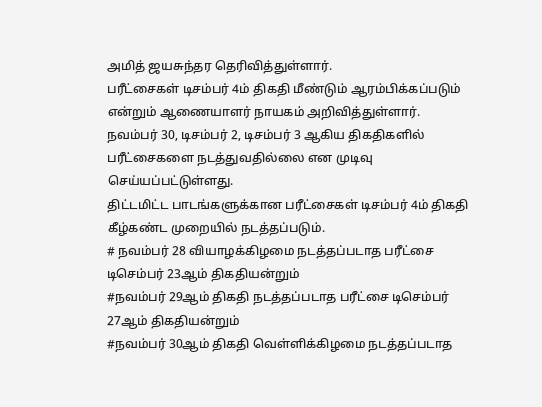அமித் ஜயசுந்தர தெரிவித்துள்ளார்.
பரீட்சைகள் டிசம்பர் 4ம் திகதி மீண்டும் ஆரம்பிக்கப்படும் என்றும் ஆணையாளர் நாயகம் அறிவித்துள்ளார்.
நவம்பர் 30, டிசம்பர் 2, டிசம்பர் 3 ஆகிய திகதிகளில் பரீட்சைகளை நடத்துவதில்லை என முடிவு செய்யப்பட்டுள்ளது.
திட்டமிட்ட பாடங்களுக்கான பரீட்சைகள் டிசம்பர் 4ம் திகதி கீழ்கண்ட முறையில் நடத்தப்படும்.
# நவம்பர் 28 வியாழக்கிழமை நடத்தப்படாத பரீட்சை டிசெம்பர் 23ஆம் திகதியன்றும்
#நவம்பர் 29ஆம் திகதி நடத்தப்படாத பரீட்சை டிசெம்பர் 27ஆம் திகதியன்றும்
#நவம்பர் 30ஆம் திகதி வெள்ளிக்கிழமை நடத்தப்படாத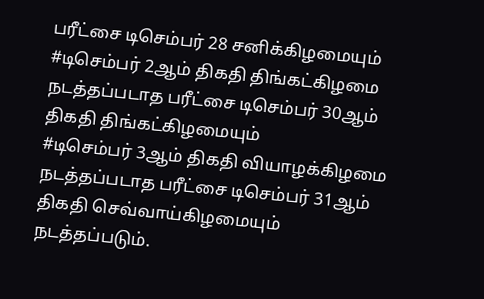பரீட்சை டிசெம்பர் 28 சனிக்கிழமையும்
#டிசெம்பர் 2ஆம் திகதி திங்கட்கிழமை நடத்தப்படாத பரீட்சை டிசெம்பர் 30ஆம் திகதி திங்கட்கிழமையும்
#டிசெம்பர் 3ஆம் திகதி வியாழக்கிழமை நடத்தப்படாத பரீட்சை டிசெம்பர் 31ஆம் திகதி செவ்வாய்கிழமையும் நடத்தப்படும்.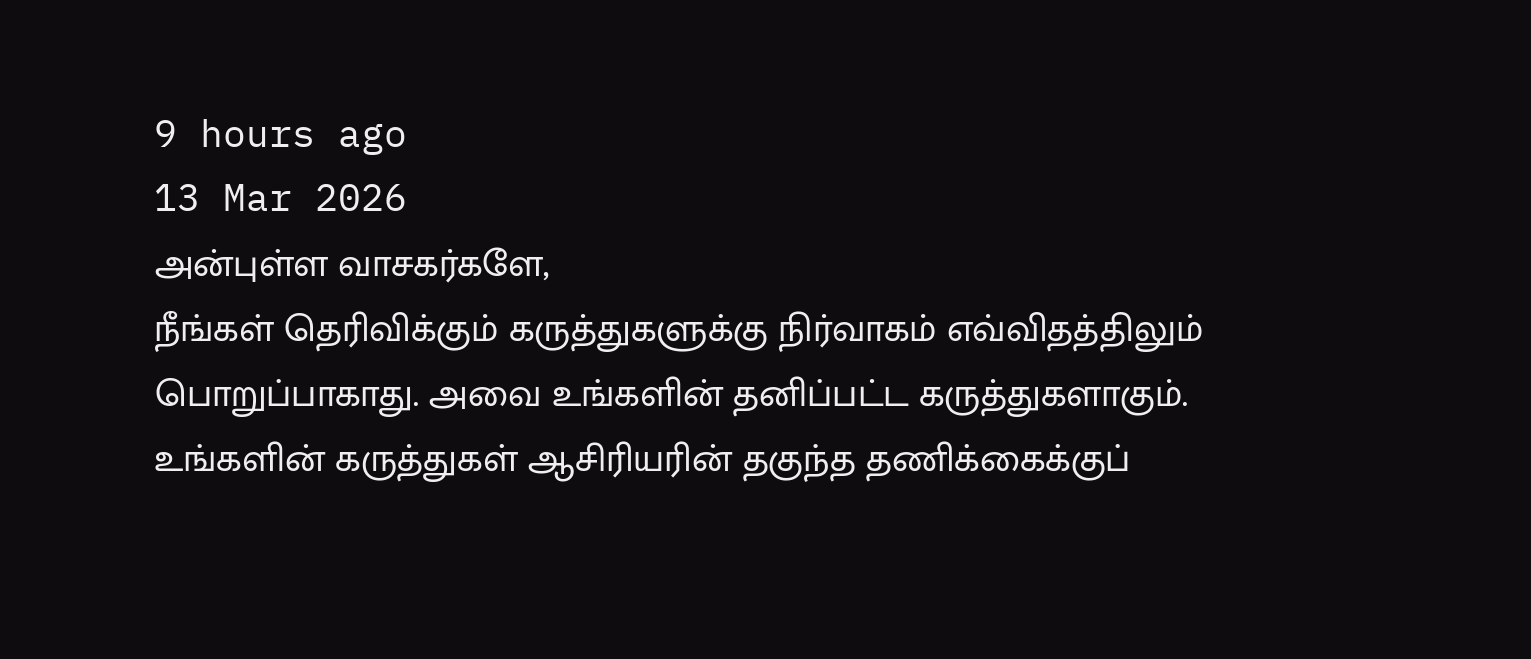9 hours ago
13 Mar 2026
அன்புள்ள வாசகர்களே,
நீங்கள் தெரிவிக்கும் கருத்துகளுக்கு நிர்வாகம் எவ்விதத்திலும் பொறுப்பாகாது. அவை உங்களின் தனிப்பட்ட கருத்துகளாகும். உங்களின் கருத்துகள் ஆசிரியரின் தகுந்த தணிக்கைக்குப்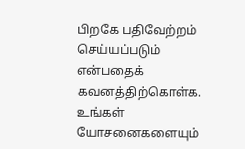பிறகே பதிவேற்றம் செய்யப்படும் என்பதைக் கவனத்திற்கொள்க. உங்கள் யோசனைகளையும்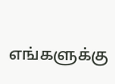எங்களுக்கு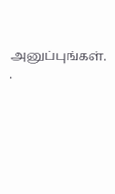அனுப்புங்கள். .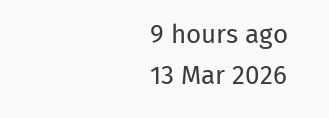9 hours ago
13 Mar 2026